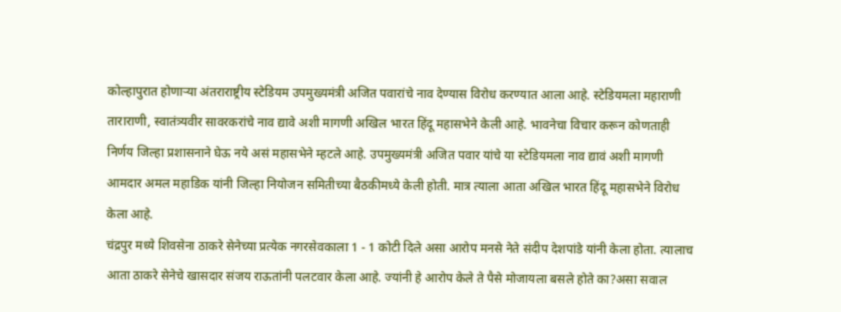कोल्हापुरात होणाऱ्या अंतराराष्ट्रीय स्टेडियम उपमुख्यमंत्री अजित पवारांचे नाव देण्यास विरोध करण्यात आला आहे. स्टेडियमला महाराणी ताराराणी, स्वातंत्र्यवीर सावरकरांचे नाव द्यावे अशी मागणी अखिल भारत हिंदू महासभेने केली आहे. भावनेचा विचार करून कोणताही निर्णय जिल्हा प्रशासनाने घेऊ नये असं महासभेने म्हटले आहे. उपमुख्यमंत्री अजित पवार यांचे या स्टेडियमला नाव द्यावं अशी मागणी आमदार अमल महाडिक यांनी जिल्हा नियोजन समितीच्या बैठकीमध्ये केली होती. मात्र त्याला आता अखिल भारत हिंदू महासभेने विरोध केला आहे.
चंद्रपुर मध्ये शिवसेना ठाकरे सेनेच्या प्रत्येक नगरसेवकाला 1 - 1 कोटी दिले असा आरोप मनसे नेते संदीप देशपांडे यांनी केला होता. त्यालाच आता ठाकरे सेनेचे खासदार संजय राऊतांनी पलटवार केला आहे. ज्यांनी हे आरोप केले ते पैसे मोजायला बसले होते का?असा सवाल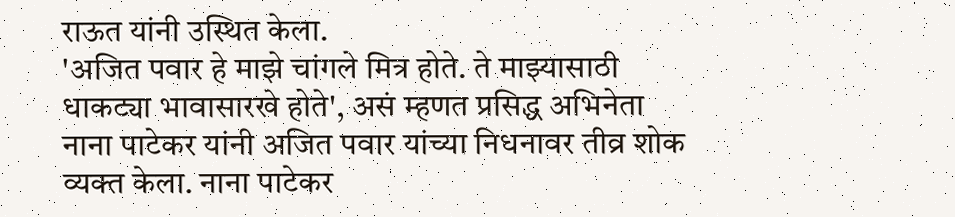राऊत यांनी उस्थित केला.
'अजित पवार हे माझे चांगले मित्र होते. ते माझ्यासाठी धाकट्या भावासारखे होते', असं म्हणत प्रसिद्ध अभिनेता नाना पाटेकर यांनी अजित पवार यांच्या निधनावर तीव्र शोक व्यक्त केला. नाना पाटेकर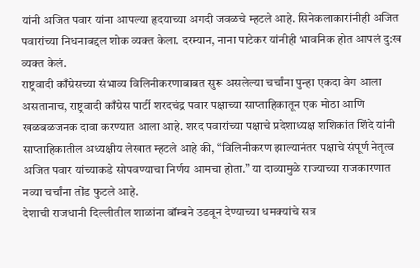यांनी अजित पवार यांना आपल्या हृदयाच्या अगदी जवळचे म्हटले आहे. सिनेकलाकारांनीही अजित पवारांच्या निधनाबद्दल शोक व्यक्त केला. दरम्यान, नाना पाटेकर यांनीही भावनिक होत आपलं दु:ख व्यक्त केलं.
राष्ट्रवादी काँग्रेसच्या संभाव्य विलिनीकरणाबाबत सुरू असलेल्या चर्चांना पुन्हा एकदा वेग आला असतानाच, राष्ट्रवादी काँग्रेस पार्टी शरदचंद्र पवार पक्षाच्या साप्ताहिकातून एक मोठा आणि खळबळजनक दावा करण्यात आला आहे. शरद पवारांच्या पक्षाचे प्रदेशाध्यक्ष शशिकांत शिंदे यांनी साप्ताहिकातील अध्यक्षीय लेखात म्हटले आहे की, “विलिनीकरण झाल्यानंतर पक्षाचे संपूर्ण नेतृत्व अजित पवार यांच्याकडे सोपवण्याचा निर्णय आमचा होता.” या दाव्यामुळे राज्याच्या राजकारणात नव्या चर्चांना तोंड फुटले आहे.
देशाची राजधानी दिल्लीतील शाळांना बॉम्बने उडवून देण्याच्या धमक्यांचे सत्र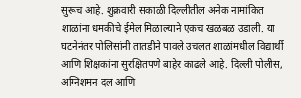सुरूच आहे. शुक्रवारी सकाळी दिल्लीतील अनेक नामांकित शाळांना धमकीचे ईमेल मिळाल्याने एकच खळबळ उडाली. या घटनेनंतर पोलिसांनी तातडीने पावले उचलत शाळांमधील विद्यार्थी आणि शिक्षकांना सुरक्षितपणे बाहेर काढले आहे. दिल्ली पोलीस, अग्निशमन दल आणि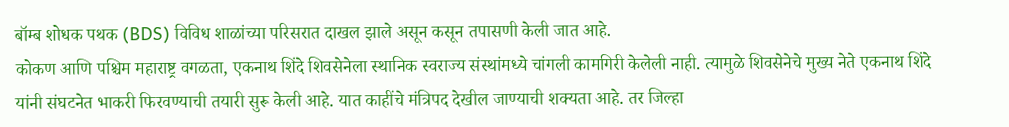बॉम्ब शोधक पथक (BDS) विविध शाळांच्या परिसरात दाखल झाले असून कसून तपासणी केली जात आहे.
कोकण आणि पश्चिम महाराष्ट्र वगळता, एकनाथ शिंदे शिवसेनेला स्थानिक स्वराज्य संस्थांमध्ये चांगली कामगिरी केलेली नाही. त्यामुळे शिवसेनेचे मुख्य नेते एकनाथ शिंदे यांनी संघटनेत भाकरी फिरवण्याची तयारी सुरू केली आहे. यात काहींचे मंत्रिपद देखील जाण्याची शक्यता आहे. तर जिल्हा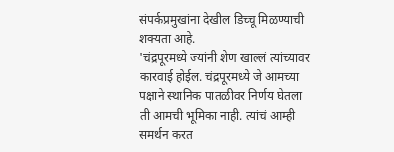संपर्कप्रमुखांना देखील डिच्चू मिळण्याची शक्यता आहे.
'चंद्रपूरमध्ये ज्यांनी शेण खाल्लं त्यांच्यावर कारवाई होईल. चंद्रपूरमध्ये जे आमच्या पक्षाने स्थानिक पातळीवर निर्णय घेतला ती आमची भूमिका नाही. त्यांचं आम्ही समर्थन करत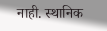नाही. स्थानिक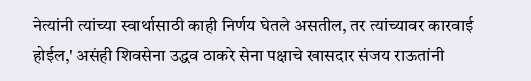नेत्यांनी त्यांच्या स्वार्थासाठी काही निर्णय घेतले असतील, तर त्यांच्यावर कारवाई होईल,' असंही शिवसेना उद्धव ठाकरे सेना पक्षाचे खासदार संजय राऊतांनी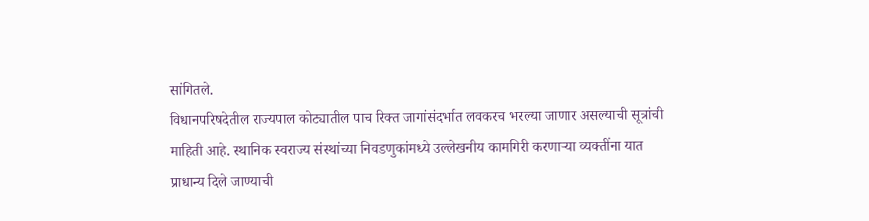सांगितले.
विधानपरिषदेतील राज्यपाल कोट्यातील पाच रिक्त जागांसंदर्भात लवकरच भरल्या जाणार असल्याची सूत्रांची माहिती आहे. स्थानिक स्वराज्य संस्थांच्या निवडणुकांमध्ये उल्लेखनीय कामगिरी करणाऱ्या व्यक्तींना यात प्राधान्य दिले जाण्याची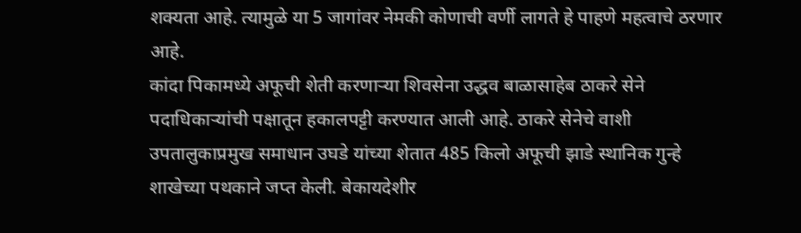शक्यता आहे. त्यामुळे या 5 जागांवर नेमकी कोणाची वर्णी लागते हे पाहणे महत्वाचे ठरणार आहे.
कांदा पिकामध्ये अफूची शेती करणाऱ्या शिवसेना उद्धव बाळासाहेब ठाकरे सेने पदाधिकाऱ्यांची पक्षातून हकालपट्टी करण्यात आली आहे. ठाकरे सेनेचे वाशी उपतालुकाप्रमुख समाधान उघडे यांच्या शेतात 485 किलो अफूची झाडे स्थानिक गुन्हे शाखेच्या पथकाने जप्त केली. बेकायदेशीर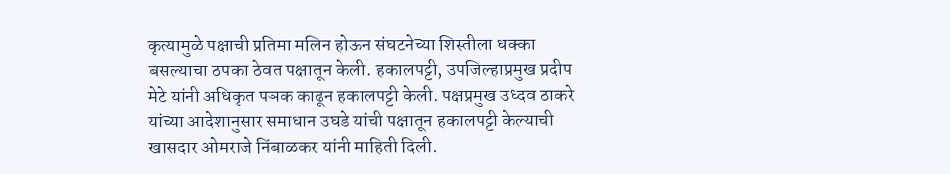कृत्यामुळे पक्षाची प्रतिमा मलिन होऊन संघटनेच्या शिस्तीला धक्का बसल्याचा ठपका ठेवत पक्षातून केली. हकालपट्टी, उपजिल्हाप्रमुख प्रदीप मेटे यांनी अधिकृत पञक काढून हकालपट्टी केली. पक्षप्रमुख उध्दव ठाकरे यांच्या आदेशानुसार समाधान उघडे यांची पक्षातून हकालपट्टी केल्याची खासदार ओमराजे निंबाळकर यांनी माहिती दिली.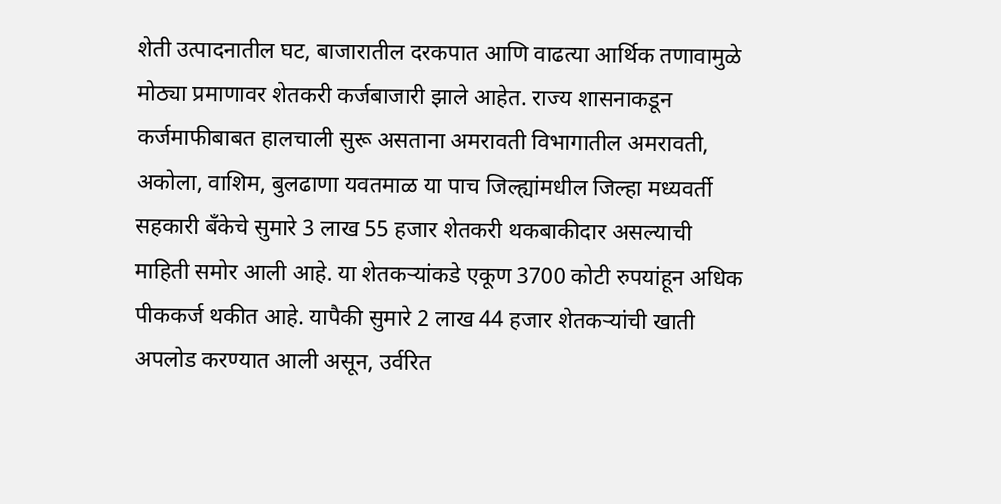शेती उत्पादनातील घट, बाजारातील दरकपात आणि वाढत्या आर्थिक तणावामुळे मोठ्या प्रमाणावर शेतकरी कर्जबाजारी झाले आहेत. राज्य शासनाकडून कर्जमाफीबाबत हालचाली सुरू असताना अमरावती विभागातील अमरावती, अकोला, वाशिम, बुलढाणा यवतमाळ या पाच जिल्ह्यांमधील जिल्हा मध्यवर्ती सहकारी बँकेचे सुमारे 3 लाख 55 हजार शेतकरी थकबाकीदार असल्याची माहिती समोर आली आहे. या शेतकऱ्यांकडे एकूण 3700 कोटी रुपयांहून अधिक पीककर्ज थकीत आहे. यापैकी सुमारे 2 लाख 44 हजार शेतकऱ्यांची खाती अपलोड करण्यात आली असून, उर्वरित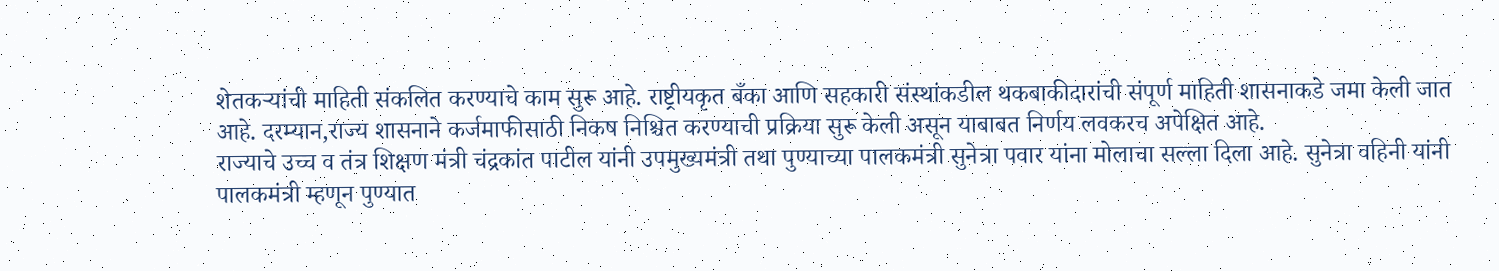शेतकऱ्यांची माहिती संकलित करण्याचे काम सुरू आहे. राष्ट्रीयकृत बँका आणि सहकारी संस्थांकडील थकबाकीदारांची संपूर्ण माहिती शासनाकडे जमा केली जात आहे. दरम्यान,राज्य शासनाने कर्जमाफीसाठी निकष निश्चित करण्याची प्रक्रिया सुरू केली असून याबाबत निर्णय लवकरच अपेक्षित आहे.
राज्याचे उच्च व तंत्र शिक्षण मंत्री चंद्रकांत पाटील यांनी उपमुख्यमंत्री तथा पुण्याच्या पालकमंत्री सुनेत्रा पवार यांना मोलाचा सल्ला दिला आहे. सुनेत्रा वहिनी यांनी पालकमंत्री म्हणून पुण्यात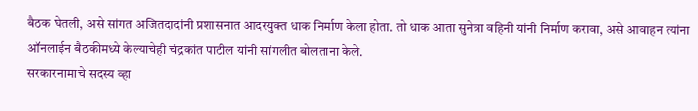बैठक घेतली, असे सांगत अजितदादांनी प्रशासनात आदरयुक्त धाक निर्माण केला होता. तो धाक आता सुनेत्रा वहिनी यांनी निर्माण करावा, असे आवाहन त्यांना ऑनलाईन बैठकीमध्ये केल्याचेही चंद्रकांत पाटील यांनी सांगलीत बोलताना केले.
सरकारनामाचे सदस्य व्हा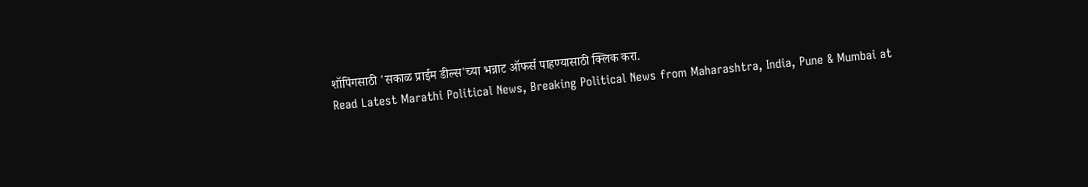शॉपिंगसाठी 'सकाळ प्राईम डील्स'च्या भन्नाट ऑफर्स पाहण्यासाठी क्लिक करा.
Read Latest Marathi Political News, Breaking Political News from Maharashtra, India, Pune & Mumbai at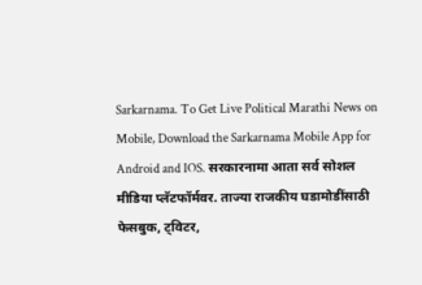Sarkarnama. To Get Live Political Marathi News on Mobile, Download the Sarkarnama Mobile App for Android and IOS. सरकारनामा आता सर्व सोशल मीडिया प्लॅटफॉर्मवर. ताज्या राजकीय घडामोडींसाठी फेसबुक, ट्विटर,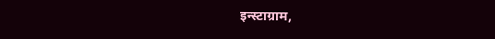इन्स्टाग्राम,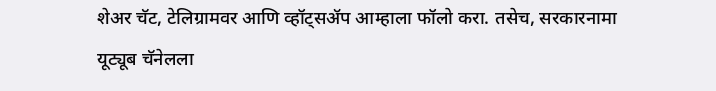शेअर चॅट, टेलिग्रामवर आणि व्हॉट्सॲप आम्हाला फॉलो करा. तसेच, सरकारनामा यूट्यूब चॅनेलला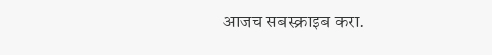आजच सबस्क्राइब करा.